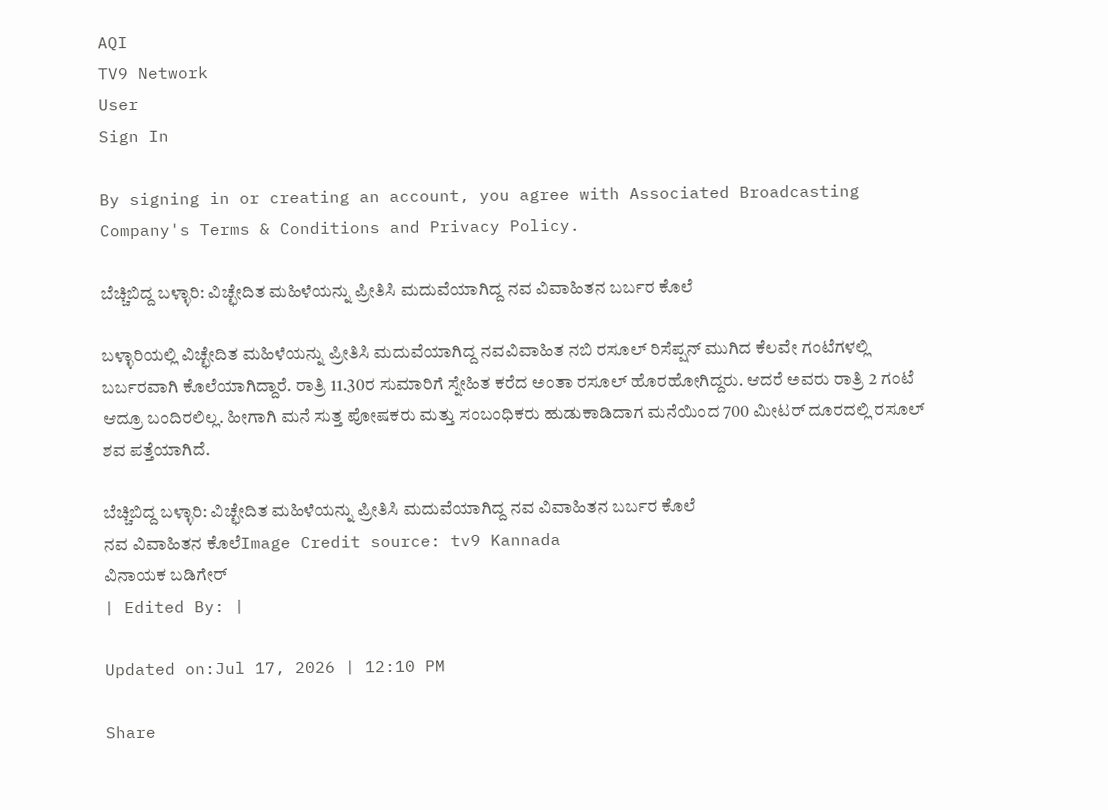AQI
TV9 Network
User
Sign In

By signing in or creating an account, you agree with Associated Broadcasting Company's Terms & Conditions and Privacy Policy.

ಬೆಚ್ಚಿಬಿದ್ದ ಬಳ್ಳಾರಿ: ವಿಚ್ಛೇದಿತ ಮಹಿಳೆಯನ್ನು ಪ್ರೀತಿಸಿ ಮದುವೆಯಾಗಿದ್ದ ನವ ವಿವಾಹಿತನ ಬರ್ಬರ ಕೊಲೆ

ಬಳ್ಳಾರಿಯಲ್ಲಿ ವಿಚ್ಛೇದಿತ ಮಹಿಳೆಯನ್ನು ಪ್ರೀತಿಸಿ ಮದುವೆಯಾಗಿದ್ದ ನವವಿವಾಹಿತ ನಬಿ ರಸೂಲ್ ರಿಸೆಪ್ಷನ್ ಮುಗಿದ ಕೆಲವೇ ಗಂಟೆಗಳಲ್ಲಿ ಬರ್ಬರವಾಗಿ ಕೊಲೆಯಾಗಿದ್ದಾರೆ. ರಾತ್ರಿ 11.30ರ ಸುಮಾರಿಗೆ ಸ್ನೇಹಿತ ಕರೆದ ಅಂತಾ ರಸೂಲ್ ಹೊರಹೋಗಿದ್ದರು. ಆದರೆ ಅವರು ರಾತ್ರಿ 2 ಗಂಟೆ ಆದ್ರೂ ಬಂದಿರಲಿಲ್ಲ. ಹೀಗಾಗಿ ಮನೆ ಸುತ್ತ ಪೋಷಕರು ಮತ್ತು ಸಂಬಂಧಿಕರು ಹುಡುಕಾಡಿದಾಗ ಮನೆಯಿಂದ 700 ಮೀಟರ್ ದೂರದಲ್ಲಿ ರಸೂಲ್ ಶವ ಪತ್ತೆಯಾಗಿದೆ.

ಬೆಚ್ಚಿಬಿದ್ದ ಬಳ್ಳಾರಿ: ವಿಚ್ಛೇದಿತ ಮಹಿಳೆಯನ್ನು ಪ್ರೀತಿಸಿ ಮದುವೆಯಾಗಿದ್ದ ನವ ವಿವಾಹಿತನ ಬರ್ಬರ ಕೊಲೆ
ನವ ವಿವಾಹಿತನ ಕೊಲೆImage Credit source: tv9 Kannada
ವಿನಾಯಕ ಬಡಿಗೇರ್
| Edited By: |

Updated on:Jul 17, 2026 | 12:10 PM

Share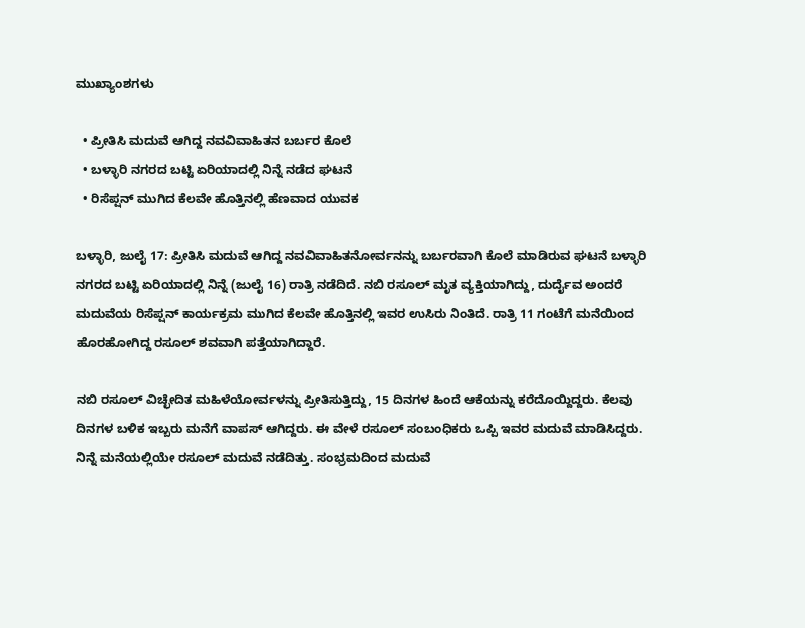ಮುಖ್ಯಾಂಶಗಳು

  • ಪ್ರೀತಿಸಿ ಮದುವೆ ಆಗಿದ್ದ ನವವಿವಾಹಿತನ ಬರ್ಬರ ಕೊಲೆ
  • ಬಳ್ಳಾರಿ ನಗರದ ಬಟ್ಟಿ ಏರಿಯಾದಲ್ಲಿ ನಿನ್ನೆ ನಡೆದ ಘಟನೆ
  • ರಿಸೆಪ್ಷನ್ ಮುಗಿದ ಕೆಲವೇ ಹೊತ್ತಿನಲ್ಲಿ ಹೆಣವಾದ ಯುವಕ

ಬಳ್ಳಾರಿ, ಜುಲೈ 17: ಪ್ರೀತಿಸಿ ಮದುವೆ ಆಗಿದ್ದ ನವವಿವಾಹಿತನೋರ್ವನನ್ನು ಬರ್ಬರವಾಗಿ ಕೊಲೆ ಮಾಡಿರುವ ಘಟನೆ ಬಳ್ಳಾರಿ ನಗರದ ಬಟ್ಟಿ ಏರಿಯಾದಲ್ಲಿ ನಿನ್ನೆ (ಜುಲೈ 16) ರಾತ್ರಿ ನಡೆದಿದೆ. ನಬಿ ರಸೂಲ್ ಮೃತ ವ್ಯಕ್ತಿಯಾಗಿದ್ದು, ದುರ್ದೈವ ಅಂದರೆ ಮದುವೆಯ ರಿಸೆಪ್ಷನ್ ಕಾರ್ಯಕ್ರಮ ಮುಗಿದ ಕೆಲವೇ ಹೊತ್ತಿನಲ್ಲಿ ಇವರ ಉಸಿರು ನಿಂತಿದೆ. ರಾತ್ರಿ 11 ಗಂಟೆಗೆ ಮನೆಯಿಂದ ಹೊರಹೋಗಿದ್ದ ರಸೂಲ್ ಶವವಾಗಿ ಪತ್ತೆಯಾಗಿದ್ದಾರೆ.

ನಬಿ ರಸೂಲ್ ವಿಚ್ಛೇದಿತ ಮಹಿಳೆಯೋರ್ವಳನ್ನು ಪ್ರೀತಿಸುತ್ತಿದ್ದು, 15 ದಿನಗಳ ಹಿಂದೆ ಆಕೆಯನ್ನು ಕರೆದೊಯ್ದಿದ್ದರು. ಕೆಲವು ದಿನಗಳ ಬಳಿಕ ಇಬ್ಬರು ಮನೆಗೆ ವಾಪಸ್ ಆಗಿದ್ದರು. ಈ ವೇಳೆ ರಸೂಲ್ ಸಂಬಂಧಿಕರು ಒಪ್ಪಿ ಇವರ ಮದುವೆ ಮಾಡಿಸಿದ್ದರು. ನಿನ್ನೆ ಮನೆಯಲ್ಲಿಯೇ ರಸೂಲ್ ಮದುವೆ ನಡೆದಿತ್ತು. ಸಂಭ್ರಮದಿಂದ ಮದುವೆ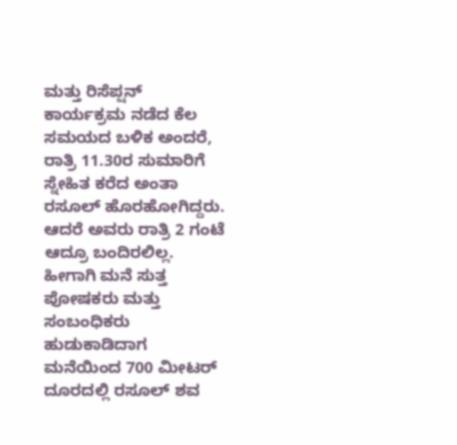ಮತ್ತು ರಿಸೆಪ್ಷನ್ ಕಾರ್ಯಕ್ರಮ ನಡೆದ ಕೆಲ ಸಮಯದ ಬಳಿಕ ಅಂದರೆ, ರಾತ್ರಿ 11.30ರ ಸುಮಾರಿಗೆ ಸ್ನೇಹಿತ ಕರೆದ ಅಂತಾ ರಸೂಲ್ ಹೊರಹೋಗಿದ್ದರು. ಆದರೆ ಅವರು ರಾತ್ರಿ 2 ಗಂಟೆ ಆದ್ರೂ ಬಂದಿರಲಿಲ್ಲ. ಹೀಗಾಗಿ ಮನೆ ಸುತ್ತ ಪೋಷಕರು ಮತ್ತು ಸಂಬಂಧಿಕರು ಹುಡುಕಾಡಿದಾಗ ಮನೆಯಿಂದ 700 ಮೀಟರ್ ದೂರದಲ್ಲಿ ರಸೂಲ್ ಶವ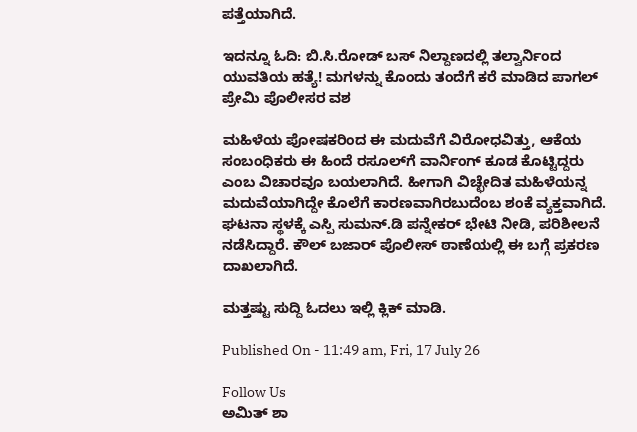ಪತ್ತೆಯಾಗಿದೆ.

ಇದನ್ನೂ ಓದಿ: ಬಿ.ಸಿ.ರೋಡ್ ಬಸ್ ನಿಲ್ದಾಣದಲ್ಲಿ ತಲ್ವಾರ್ನಿಂದ ಯುವತಿಯ ಹತ್ಯೆ! ಮಗಳನ್ನು ಕೊಂದು ತಂದೆಗೆ ಕರೆ ಮಾಡಿದ ಪಾಗಲ್ ಪ್ರೇಮಿ ಪೊಲೀಸರ ವಶ

ಮಹಿಳೆಯ ಪೋಷಕರಿಂದ ಈ ಮದುವೆಗೆ ವಿರೋಧವಿತ್ತು, ಆಕೆಯ ಸಂಬಂಧಿಕರು ಈ‌ ಹಿಂದೆ ರಸೂಲ್‌ಗೆ ವಾರ್ನಿಂಗ್ ಕೂಡ ಕೊಟ್ಟಿದ್ದರು ಎಂಬ ವಿಚಾರವೂ ಬಯಲಾಗಿದೆ. ಹೀಗಾಗಿ ವಿಚ್ಛೇದಿತ ಮಹಿಳೆಯನ್ನ ಮದುವೆಯಾಗಿದ್ದೇ ಕೊಲೆಗೆ ಕಾರಣವಾಗಿರಬುದೆಂಬ ಶಂಕೆ ವ್ಯಕ್ತವಾಗಿದೆ. ಘಟನಾ ಸ್ಥಳಕ್ಕೆ ಎಸ್ಪಿ ಸುಮನ್.ಡಿ ಪನ್ನೇಕರ್ ಭೇಟಿ ನೀಡಿ, ಪರಿಶೀಲನೆ ನಡೆಸಿದ್ದಾರೆ. ಕೌಲ್ ಬಜಾರ್ ಪೊಲೀಸ್ ಠಾಣೆಯಲ್ಲಿ ಈ ಬಗ್ಗೆ ಪ್ರಕರಣ ದಾಖಲಾಗಿದೆ.

ಮತ್ತಷ್ಟು ಸುದ್ದಿ ಓದಲು ಇಲ್ಲಿ ಕ್ಲಿಕ್ ಮಾಡಿ.

Published On - 11:49 am, Fri, 17 July 26

Follow Us
ಅಮಿತ್ ಶಾ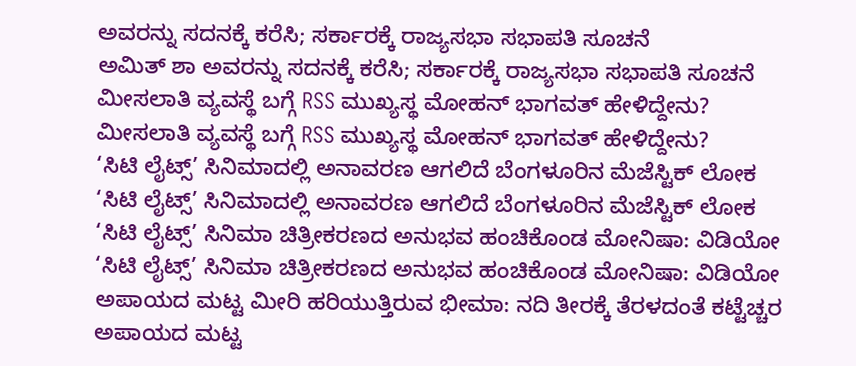ಅವರನ್ನು ಸದನಕ್ಕೆ ಕರೆಸಿ; ಸರ್ಕಾರಕ್ಕೆ ರಾಜ್ಯಸಭಾ ಸಭಾಪತಿ ಸೂಚನೆ
ಅಮಿತ್ ಶಾ ಅವರನ್ನು ಸದನಕ್ಕೆ ಕರೆಸಿ; ಸರ್ಕಾರಕ್ಕೆ ರಾಜ್ಯಸಭಾ ಸಭಾಪತಿ ಸೂಚನೆ
ಮೀಸಲಾತಿ ವ್ಯವಸ್ಥೆ ಬಗ್ಗೆ RSS ಮುಖ್ಯಸ್ಥ ಮೋಹನ್ ಭಾಗವತ್ ಹೇಳಿದ್ದೇನು?
ಮೀಸಲಾತಿ ವ್ಯವಸ್ಥೆ ಬಗ್ಗೆ RSS ಮುಖ್ಯಸ್ಥ ಮೋಹನ್ ಭಾಗವತ್ ಹೇಳಿದ್ದೇನು?
‘ಸಿಟಿ ಲೈಟ್ಸ್’ ಸಿನಿಮಾದಲ್ಲಿ ಅನಾವರಣ ಆಗಲಿದೆ ಬೆಂಗಳೂರಿನ ಮೆಜೆಸ್ಟಿಕ್ ಲೋಕ
‘ಸಿಟಿ ಲೈಟ್ಸ್’ ಸಿನಿಮಾದಲ್ಲಿ ಅನಾವರಣ ಆಗಲಿದೆ ಬೆಂಗಳೂರಿನ ಮೆಜೆಸ್ಟಿಕ್ ಲೋಕ
‘ಸಿಟಿ ಲೈಟ್ಸ್’ ಸಿನಿಮಾ ಚಿತ್ರೀಕರಣದ ಅನುಭವ ಹಂಚಿಕೊಂಡ ಮೋನಿಷಾ: ವಿಡಿಯೋ
‘ಸಿಟಿ ಲೈಟ್ಸ್’ ಸಿನಿಮಾ ಚಿತ್ರೀಕರಣದ ಅನುಭವ ಹಂಚಿಕೊಂಡ ಮೋನಿಷಾ: ವಿಡಿಯೋ
ಅಪಾಯದ ಮಟ್ಟ ಮೀರಿ ಹರಿಯುತ್ತಿರುವ ಭೀಮಾ: ನದಿ ತೀರಕ್ಕೆ ತೆರಳದಂತೆ ಕಟ್ಟೆಚ್ಚರ
ಅಪಾಯದ ಮಟ್ಟ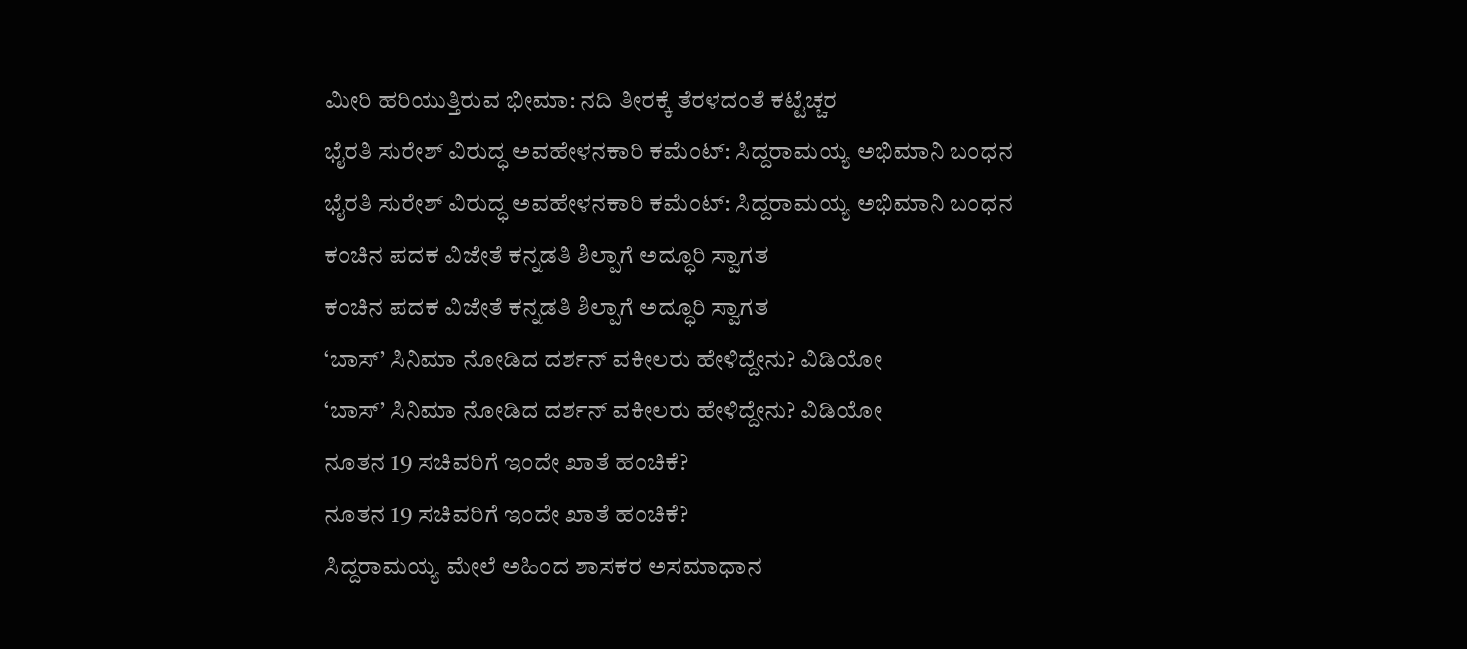ಮೀರಿ ಹರಿಯುತ್ತಿರುವ ಭೀಮಾ: ನದಿ ತೀರಕ್ಕೆ ತೆರಳದಂತೆ ಕಟ್ಟೆಚ್ಚರ
ಭೈರತಿ ಸುರೇಶ್ ವಿರುದ್ಧ ಅವಹೇಳನಕಾರಿ ಕಮೆಂಟ್: ಸಿದ್ದರಾಮಯ್ಯ ಅಭಿಮಾನಿ ಬಂಧನ
ಭೈರತಿ ಸುರೇಶ್ ವಿರುದ್ಧ ಅವಹೇಳನಕಾರಿ ಕಮೆಂಟ್: ಸಿದ್ದರಾಮಯ್ಯ ಅಭಿಮಾನಿ ಬಂಧನ
ಕಂಚಿನ ಪದಕ ವಿಜೇತೆ ಕನ್ನಡತಿ ಶಿಲ್ಪಾಗೆ ಅದ್ಧೂರಿ ಸ್ವಾಗತ
ಕಂಚಿನ ಪದಕ ವಿಜೇತೆ ಕನ್ನಡತಿ ಶಿಲ್ಪಾಗೆ ಅದ್ಧೂರಿ ಸ್ವಾಗತ
‘ಬಾಸ್’ ಸಿನಿಮಾ ನೋಡಿದ ದರ್ಶನ್ ವಕೀಲರು ಹೇಳಿದ್ದೇನು? ವಿಡಿಯೋ
‘ಬಾಸ್’ ಸಿನಿಮಾ ನೋಡಿದ ದರ್ಶನ್ ವಕೀಲರು ಹೇಳಿದ್ದೇನು? ವಿಡಿಯೋ
ನೂತನ 19 ಸಚಿವರಿಗೆ ಇಂದೇ ಖಾತೆ ಹಂಚಿಕೆ?
ನೂತನ 19 ಸಚಿವರಿಗೆ ಇಂದೇ ಖಾತೆ ಹಂಚಿಕೆ?
ಸಿದ್ದರಾಮಯ್ಯ ಮೇಲೆ ಅಹಿಂದ ಶಾಸಕರ ಅಸಮಾಧಾನ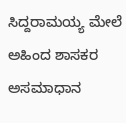ಸಿದ್ದರಾಮಯ್ಯ ಮೇಲೆ ಅಹಿಂದ ಶಾಸಕರ ಅಸಮಾಧಾನ